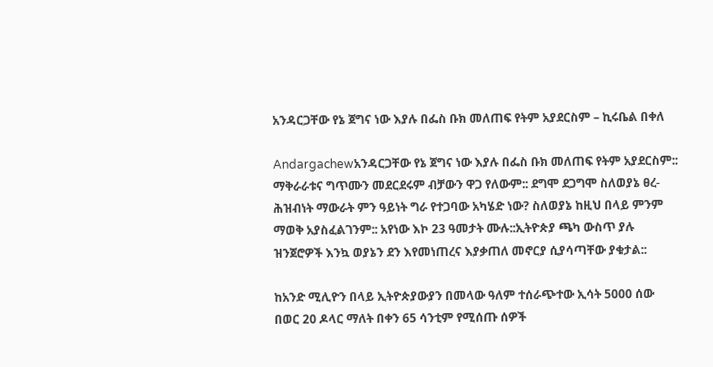አንዳርጋቸው የኔ ጀግና ነው እያሉ በፌስ ቡክ መለጠፍ የትም አያደርስም – ኪሩቤል በቀለ

Andargachewአንዳርጋቸው የኔ ጀግና ነው እያሉ በፌስ ቡክ መለጠፍ የትም አያደርስም:: ማቅራራቱና ግጥሙን መደርደሩም ብቻውን ዋጋ የለውም:: ደግሞ ደጋግሞ ስለወያኔ ፀረ-ሕዝብነት ማውራት ምን ዓይነት ግራ የተጋባው አካሄድ ነው? ስለወያኔ ከዚህ በላይ ምንም ማወቅ አያስፈልገንም:: አየነው እኮ 23 ዓመታት ሙሉ::ኢትዮጵያ ጫካ ውስጥ ያሉ ዝንጀሮዎች እንኳ ወያኔን ደን እየመነጠረና እያቃጠለ መኖርያ ሲያሳጣቸው ያቁታል::

ከአንድ ሚሊዮን በላይ ኢትዮጵያውያን በመላው ዓለም ተሰራጭተው ኢሳት 5000 ሰው በወር 20 ዶላር ማለት በቀን 65 ሳንቲም የሚሰጡ ሰዎች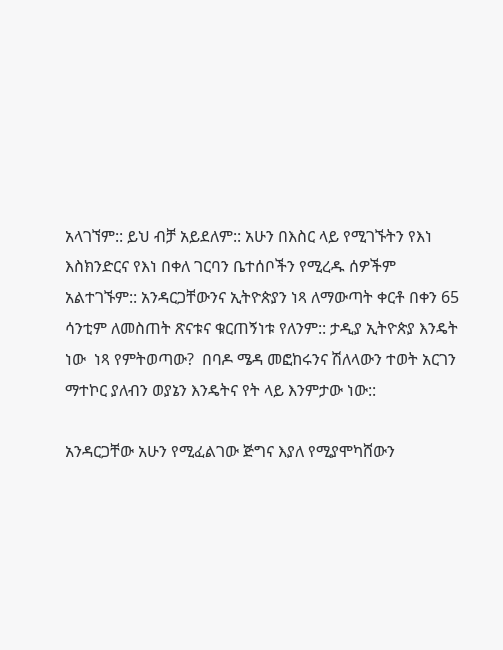አላገኘም:: ይህ ብቻ አይደለም:: አሁን በእስር ላይ የሚገኙትን የእነ እስክንድርና የእነ በቀለ ገርባን ቤተሰቦችን የሚረዱ ሰዎችም አልተገኙም:: አንዳርጋቸውንና ኢትዮጵያን ነጻ ለማውጣት ቀርቶ በቀን 65 ሳንቲም ለመስጠት ጽናቱና ቁርጠኝነቱ የለንም:: ታዲያ ኢትዮጵያ እንዴት ነው  ነጻ የምትወጣው?  በባዶ ሜዳ መፎከሩንና ሽለላውን ተወት አርገን ማተኮር ያለብን ወያኔን እንዴትና የት ላይ እንምታው ነው::

አንዳርጋቸው አሁን የሚፈልገው ጅግና እያለ የሚያሞካሸውን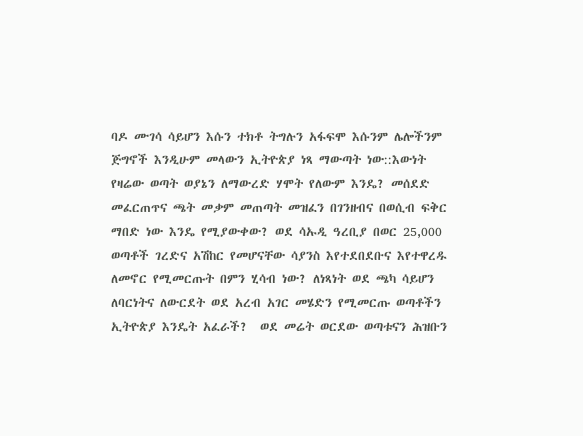ባዶ ሙገሳ ሳይሆን እሱን ተክቶ ትግሉን አፋፍሞ እሱንም ሌሎችንም ጅግኖች እንዲሁም መላውን ኢትዮጵያ ነጻ ማውጣት ነው::እውነት የዛሬው ወጣት ወያኔን ለማውረድ ሃሞት የለውም እንዴ? መሰደድ መፈርጠጥና ጫት መቃም መጠጣት መዝፈን በገንዘብና በወሲብ ፍቅር ማበድ ነው እንዴ የሚያውቀው? ወደ ሳኡዲ ዓረቢያ በወር 25,000 ወጣቶች ገረድና አሽከር የመሆናቸው ሳያንስ እየተደበደቡና እየተዋረዱ ለመኖር የሚመርጡት በምን ሂሳብ ነው? ለነጻነት ወደ ጫካ ሳይሆን ለባርነትና ለውርደት ወደ አረብ አገር መሄድን የሚመርጡ ወጣቶችን ኢትዮጵያ እንዴት አፈራች?  ወደ መሬት ወርደው ወጣቱናን ሕዝቡን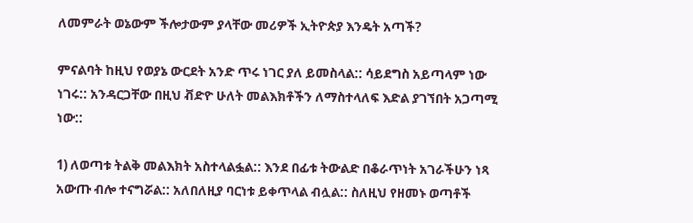ለመምራት ወኔውም ችሎታውም ያላቸው መሪዎች ኢትዮጵያ እንዴት አጣች?

ምናልባት ከዚህ የወያኔ ውርደት አንድ ጥሩ ነገር ያለ ይመስላል:: ሳይደግስ አይጣላም ነው ነገሩ:: አንዳርጋቸው በዚህ ቭድዮ ሁለት መልእክቶችን ለማስተላለፍ እድል ያገኘበት አጋጣሚ ነው::

1) ለወጣቱ ትልቅ መልእክት አስተላልፏል:: እንደ በፊቱ ትውልድ በቆራጥነት አገራችሁን ነጻ አውጡ ብሎ ተናግሯል:: አለበለዚያ ባርነቱ ይቀጥላል ብሏል:: ስለዚህ የዘመኑ ወጣቶች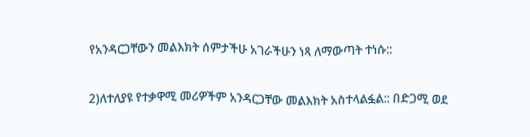የአንዳርጋቸውን መልእክት ሰምታችሁ አገራችሁን ነጻ ለማውጣት ተነሱ::

2)ለተለያዩ የተቃዋሚ መሪዎችም አንዳርጋቸው መልእክት አስተላልፏል:: በድጋሚ ወደ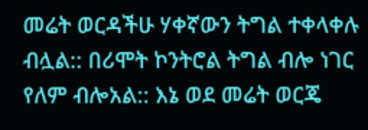መሬት ወርዳችሁ ሃቀኛውን ትግል ተቀላቀሉ ብሏል:: በሪሞት ኮንትሮል ትግል ብሎ ነገር የለም ብሎአል:: እኔ ወደ መሬት ወርጄ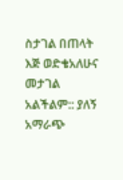ስታገል በጠላት እጅ ወድቄአለሁና መታገል አልችልም:: ያለኝ አማራጭ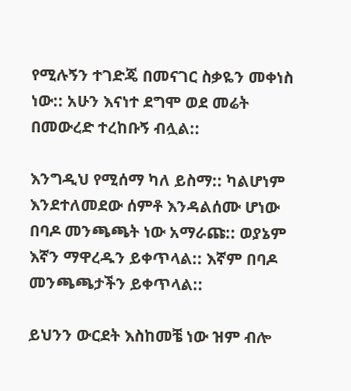የሚሉኝን ተገድጄ በመናገር ስቃዬን መቀነስ ነው:: አሁን እናነተ ደግሞ ወደ መሬት በመውረድ ተረከቡኝ ብሏል::

እንግዲህ የሚሰማ ካለ ይስማ:: ካልሆነም እንደተለመደው ሰምቶ እንዳልሰሙ ሆነው በባዶ መንጫጫት ነው አማራጩ:: ወያኔም እኛን ማዋረዱን ይቀጥላል:: እኛም በባዶ መንጫጫታችን ይቀጥላል::

ይህንን ውርደት እስከመቼ ነው ዝም ብሎ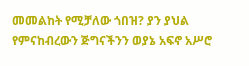መመልከት የሚቻለው ጎበዝ? ያን ያህል የምናከብረውን ጅግናችንን ወያኔ አፍኖ አሥሮ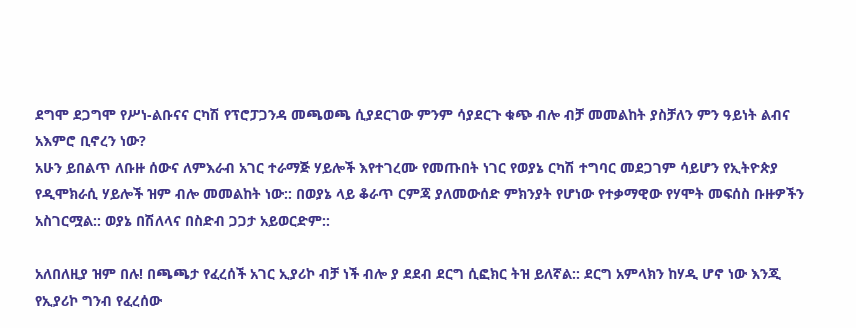ደግሞ ደጋግሞ የሥነ-ልቡናና ርካሽ የፕሮፓጋንዳ መጫወጫ ሲያደርገው ምንም ሳያደርጉ ቁጭ ብሎ ብቻ መመልከት ያስቻለን ምን ዓይነት ልብና አእምሮ ቢኖረን ነው?
አሁን ይበልጥ ለቡዙ ሰውና ለምእራብ አገር ተራማጅ ሃይሎች እየተገረሙ የመጡበት ነገር የወያኔ ርካሽ ተግባር መደጋገም ሳይሆን የኢትዮጵያ የዲሞክራሲ ሃይሎች ዝም ብሎ መመልከት ነው:: በወያኔ ላይ ቆራጥ ርምጃ ያለመውሰድ ምክንያት የሆነው የተቃማዊው የሃሞት መፍሰስ ቡዙዎችን አስገርሟል:: ወያኔ በሽለላና በስድብ ጋጋታ አይወርድም::

አለበለዚያ ዝም በሉ! በጫጫታ የፈረሰች አገር ኢያሪኮ ብቻ ነች ብሎ ያ ደደብ ደርግ ሲፎክር ትዝ ይለኛል:: ደርግ አምላክን ከሃዲ ሆኖ ነው እንጂ የኢያሪኮ ግንብ የፈረሰው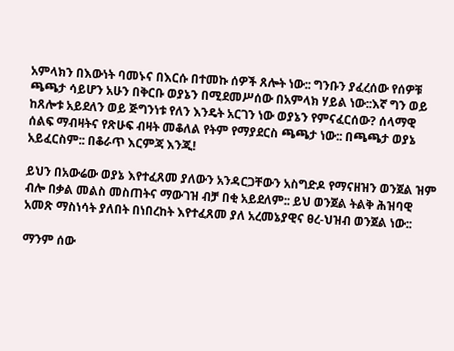አምላክን በእውነት ባመኑና በእርሱ በተመኩ ሰዎች ጸሎት ነው:: ግንቡን ያፈረሰው የሰዎቹ ጫጫታ ሳይሆን አሁን በቅርቡ ወያኔን በሚደመሥሰው በአምላክ ሃይል ነው::እኛ ግን ወይ ከጸሎቱ አይደለን ወይ ጅግንነቱ የለን እንዴት አርገን ነው ወያኔን የምናፈርሰው? ሰላማዊ ሰልፍ ማብዛትና የጽሁፍ ብዛት መቆለል የትም የማያደርስ ጫጫታ ነው:: በጫጫታ ወያኔ አይፈርስም:: በቆራጥ እርምጃ እንጂ!

ይህን በአውሬው ወያኔ እየተፈጸመ ያለውን አንዳርጋቸውን አስግድዶ የማናዘዝን ወንጀል ዝም ብሎ በቃል መልስ መስጠትና ማውገዝ ብቻ በቂ አይደለም:: ይህ ወንጀል ትልቅ ሕዝባዊ አመጽ ማስነሳት ያለበት በነበረከት እየተፈጸመ ያለ አረመኔያዊና ፀረ-ህዝብ ወንጀል ነው::

ማንም ሰው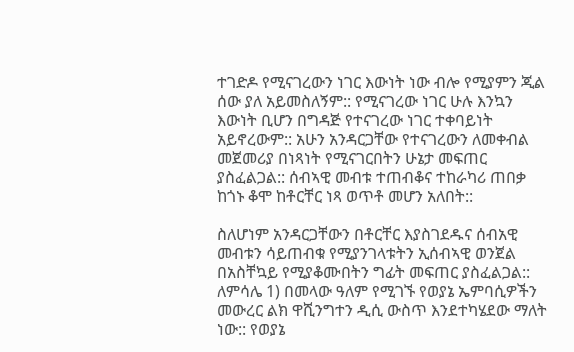ተገድዶ የሚናገረውን ነገር እውነት ነው ብሎ የሚያምን ጂል ሰው ያለ አይመስለኝም:: የሚናገረው ነገር ሁሉ እንኳን እውነት ቢሆን በግዳጅ የተናገረው ነገር ተቀባይነት አይኖረውም:: አሁን አንዳርጋቸው የተናገረውን ለመቀብል መጀመሪያ በነጻነት የሚናገርበትን ሁኔታ መፍጠር ያስፈልጋል:: ሰብኣዊ መብቱ ተጠብቆና ተከራካሪ ጠበቃ ከጎኑ ቆሞ ከቶርቸር ነጻ ወጥቶ መሆን አለበት::

ስለሆነም አንዳርጋቸውን በቶርቸር እያስገደዱና ሰብአዊ መብቱን ሳይጠብቁ የሚያንገላቱትን ኢሰብኣዊ ወንጀል በአስቸኳይ የሚያቆሙበትን ግፊት መፍጠር ያስፈልጋል:: ለምሳሌ 1) በመላው ዓለም የሚገኙ የወያኔ ኤምባሲዎችን መውረር ልክ ዋሺንግተን ዲሲ ውስጥ እንደተካሄደው ማለት ነው:: የወያኔ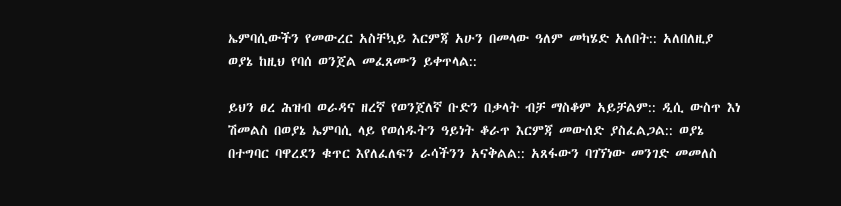ኤምባሲውችን የመውረር አስቸኳይ እርምጃ አሁን በመላው ዓለም መካሄድ አለበት:: አለበለዚያ ወያኔ ከዚህ የባሰ ወንጀል መፈጸሙን ይቀጥላል::

ይህን ፀረ ሕዝብ ወራዳና ዘረኛ የወንጀለኛ ቡድን በቃላት ብቻ ማስቆም አይቻልም:: ዲሲ ውስጥ እነ ሽመልስ በወያኔ ኤምባሲ ላይ የወሰዱትን ዓይነት ቆራጥ እርምጃ መውሰድ ያስፈልጋል:: ወያኔ በተግባር ባዋረደን ቁጥር እየለፈለፍን ራሳችንን አናቅልል:: አጸፋውን ባገኘነው መንገድ መመለስ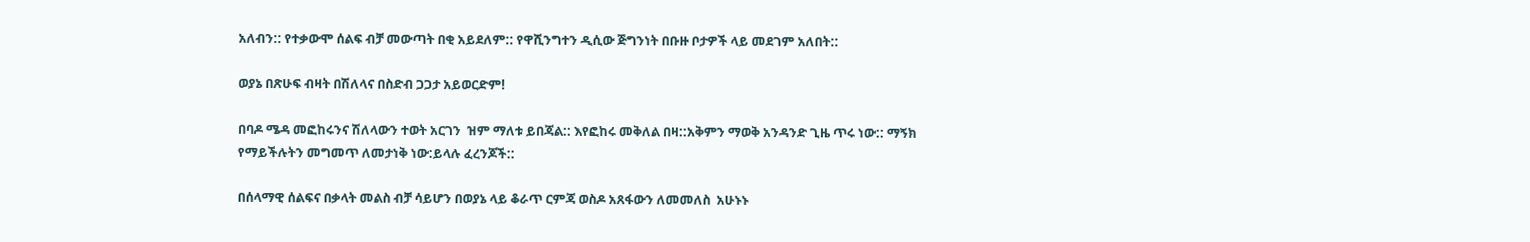አለብን:: የተቃውሞ ሰልፍ ብቻ መውጣት በቂ አይደለም:: የዋሺንግተን ዲሲው ጅግንነት በቡዙ ቦታዎች ላይ መደገም አለበት::

ወያኔ በጽሁፍ ብዛት በሽለላና በስድብ ጋጋታ አይወርድም!

በባዶ ሜዳ መፎከሩንና ሽለላውን ተወት አርገን  ዝም ማለቱ ይበጃል:: እየፎከሩ መቅለል በዛ::አቅምን ማወቅ አንዳንድ ጊዜ ጥሩ ነው:: ማኝክ የማይችሉትን መግመጥ ለመታነቅ ነው:ይላሉ ፈረንጆች::

በሰላማዊ ሰልፍና በቃላት መልስ ብቻ ሳይሆን በወያኔ ላይ ቆራጥ ርምጃ ወስዶ አጸፋውን ለመመለስ  አሁኑኑ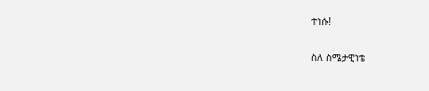ተነሱ!

ስለ ስሜታዊነቴ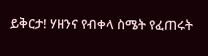ይቅርታ! ሃዘንና የብቀላ ስሜት የፈጠሩት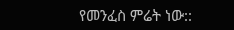የመንፈስ ምሬት ነው::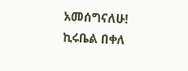አመሰግናለሁ!
ኪሩቤል በቀለ